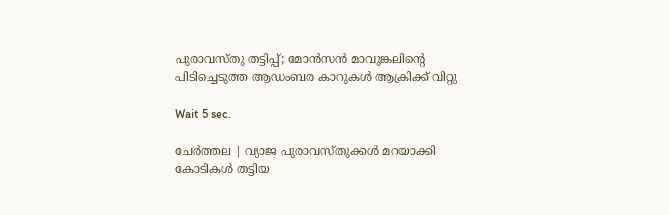പുരാവസ്തു തട്ടിപ്പ്; മോന്‍സന്‍ മാവുങ്കലിന്റെ പിടിച്ചെടുത്ത ആഡംബര കാറുകള്‍ ആക്രിക്ക് വിറ്റു

Wait 5 sec.

ചേര്‍ത്തല | വ്യാജ പുരാവസ്തുക്കള്‍ മറയാക്കി കോടികള്‍ തട്ടിയ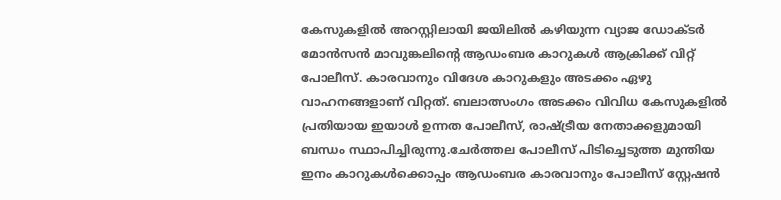കേസുകളില്‍ അറസ്റ്റിലായി ജയിലില്‍ കഴിയുന്ന വ്യാജ ഡോക്ടര്‍ മോന്‍സന്‍ മാവുങ്കലിന്റെ ആഡംബര കാറുകള്‍ ആക്രിക്ക് വിറ്റ് പോലീസ്. കാരവാനും വിദേശ കാറുകളും അടക്കം ഏഴു വാഹനങ്ങളാണ് വിറ്റത്. ബലാത്സംഗം അടക്കം വിവിധ കേസുകളില്‍ പ്രതിയായ ഇയാള്‍ ഉന്നത പോലീസ്, രാഷ്ട്രീയ നേതാക്കളുമായി ബന്ധം സ്ഥാപിച്ചിരുന്നു.ചേര്‍ത്തല പോലീസ് പിടിച്ചെടുത്ത മുന്തിയ ഇനം കാറുകള്‍ക്കൊപ്പം ആഡംബര കാരവാനും പോലീസ് സ്റ്റേഷന്‍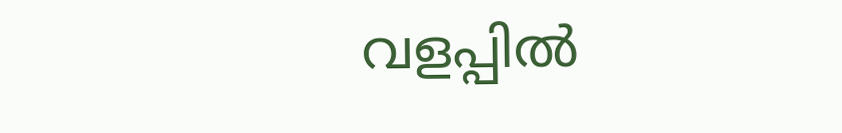വളപ്പില്‍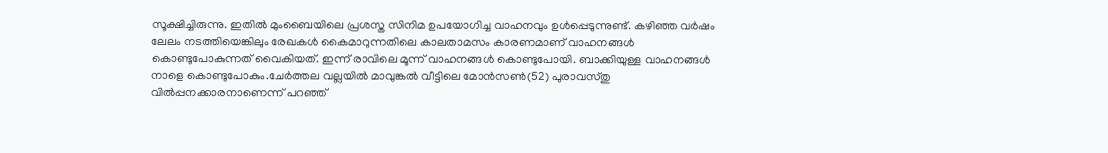സൂക്ഷിച്ചിരുന്നു. ഇതില്‍ മുംബൈയിലെ പ്രശസ്ത സിനിമ ഉപയോഗിച്ച വാഹനവും ഉള്‍പ്പെടുന്നുണ്ട്. കഴിഞ്ഞ വര്‍ഷം ലേലം നടത്തിയെങ്കിലും രേഖകള്‍ കൈമാറുന്നതിലെ കാലതാമസം കാരണമാണ് വാഹനങ്ങള്‍ കൊണ്ടുപോകുന്നത് വൈകിയത്. ഇന്ന് രാവിലെ മൂന്ന് വാഹനങ്ങള്‍ കൊണ്ടുപോയി. ബാക്കിയുള്ള വാഹനങ്ങള്‍ നാളെ കൊണ്ടുപോകും.ചേര്‍ത്തല വല്ലയില്‍ മാവുങ്കല്‍ വീട്ടിലെ മോന്‍സണ്‍(52) പുരാവസ്തു വില്‍പ്പനക്കാരനാണെന്ന് പറഞ്ഞ്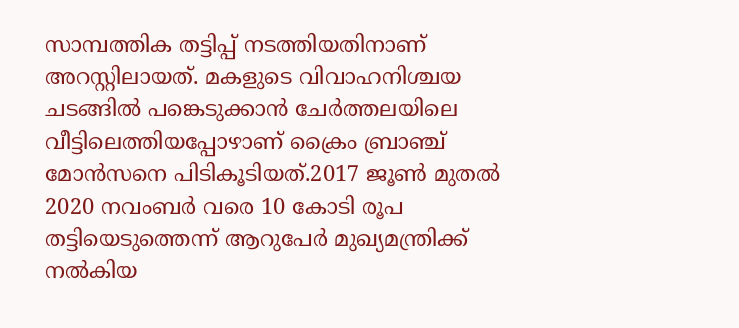സാമ്പത്തിക തട്ടിപ്പ് നടത്തിയതിനാണ് അറസ്റ്റിലായത്. മകളുടെ വിവാഹനിശ്ചയ ചടങ്ങില്‍ പങ്കെടുക്കാന്‍ ചേര്‍ത്തലയിലെ വീട്ടിലെത്തിയപ്പോഴാണ് ക്രൈം ബ്രാഞ്ച് മോന്‍സനെ പിടികൂടിയത്.2017 ജൂണ്‍ മുതല്‍ 2020 നവംബര്‍ വരെ 10 കോടി രൂപ തട്ടിയെടുത്തെന്ന് ആറുപേര്‍ മുഖ്യമന്ത്രിക്ക് നല്‍കിയ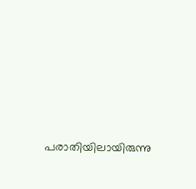പരാതിയിലായിരുന്നു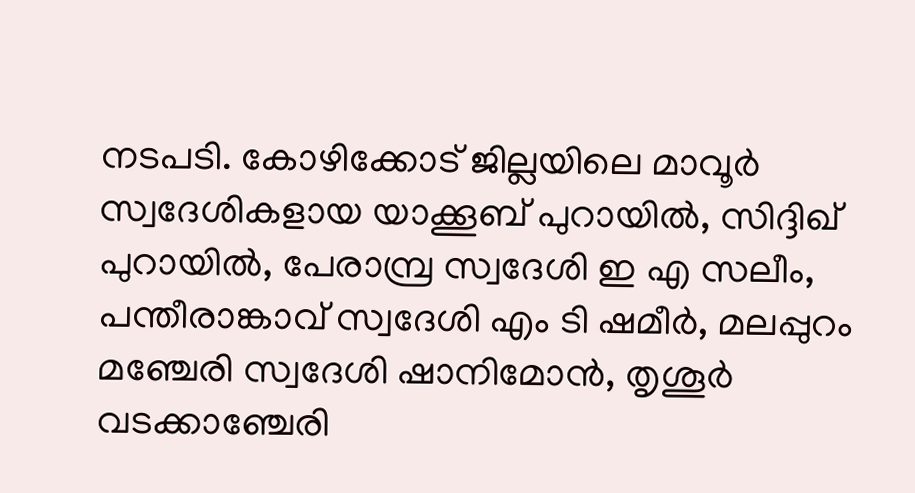നടപടി. കോഴിക്കോട് ജില്ലയിലെ മാവൂര്‍ സ്വദേശികളായ യാക്കൂബ് പുറായില്‍, സിദ്ദിഖ് പുറായില്‍, പേരാമ്പ്ര സ്വദേശി ഇ എ സലീം, പന്തീരാങ്കാവ് സ്വദേശി എം ടി ഷമീര്‍, മലപ്പുറം മഞ്ചേരി സ്വദേശി ഷാനിമോന്‍, തൃശൂര്‍ വടക്കാഞ്ചേരി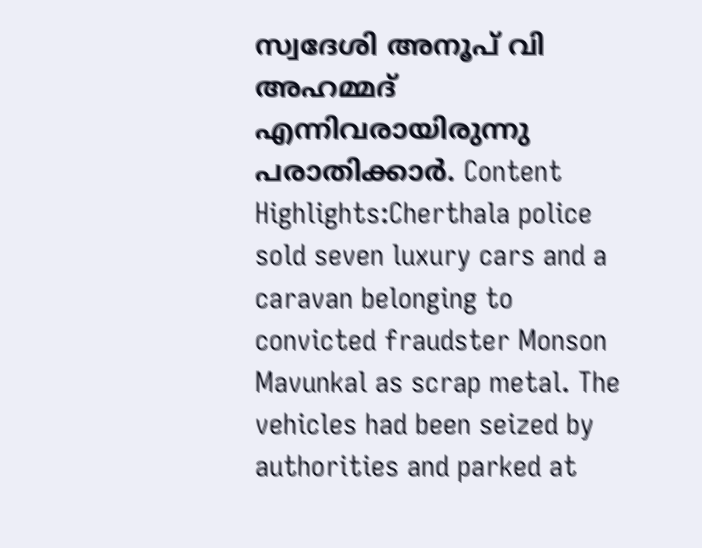സ്വദേശി അനൂപ് വി അഹമ്മദ് എന്നിവരായിരുന്നു പരാതിക്കാര്‍. Content Highlights:Cherthala police sold seven luxury cars and a caravan belonging to convicted fraudster Monson Mavunkal as scrap metal. The vehicles had been seized by authorities and parked at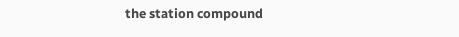the station compound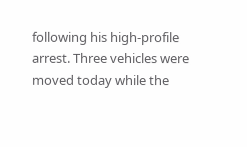following his high-profile arrest. Three vehicles were moved today while the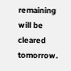remaining will be cleared tomorrow.